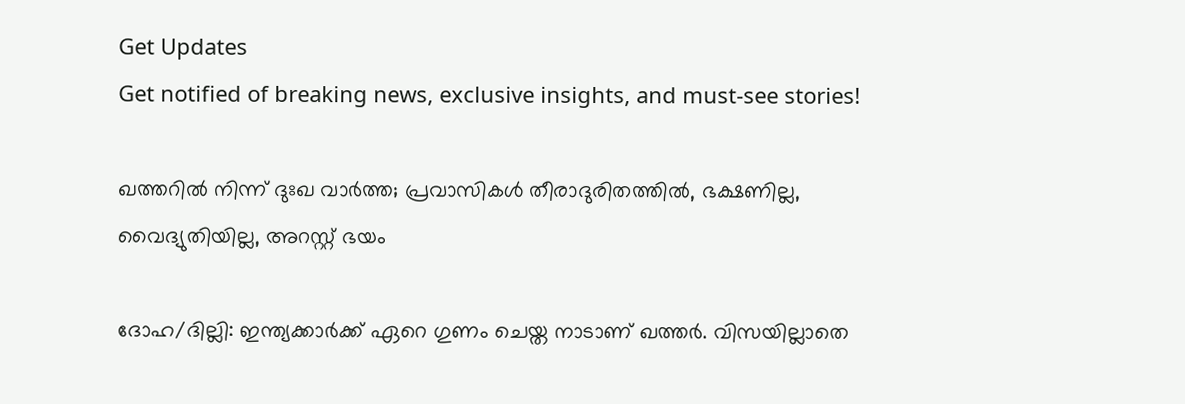Get Updates
Get notified of breaking news, exclusive insights, and must-see stories!

ഖത്തറില്‍ നിന്ന് ദുഃഖ വാര്‍ത്ത; പ്രവാസികള്‍ തീരാദുരിതത്തില്‍, ഭക്ഷണില്ല, വൈദ്യുതിയില്ല, അറസ്റ്റ് ഭയം

ദോഹ/ദില്ലി: ഇന്ത്യക്കാര്‍ക്ക് ഏറെ ഗുണം ചെയ്ത നാടാണ് ഖത്തര്‍. വിസയില്ലാതെ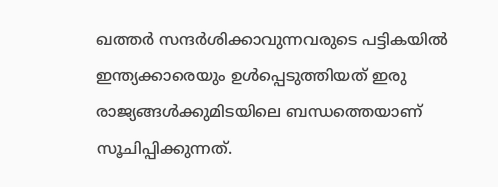ഖത്തര്‍ സന്ദര്‍ശിക്കാവുന്നവരുടെ പട്ടികയില്‍ ഇന്ത്യക്കാരെയും ഉള്‍പ്പെടുത്തിയത് ഇരു രാജ്യങ്ങള്‍ക്കുമിടയിലെ ബന്ധത്തെയാണ് സൂചിപ്പിക്കുന്നത്.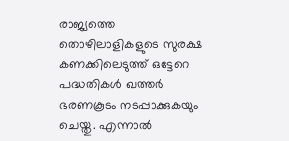രാജ്യത്തെ തൊഴിലാളികളുടെ സുരക്ഷ കണക്കിലെടുത്ത് ഒട്ടേറെ പദ്ധതികള്‍ ഖത്തര്‍ ഭരണകൂടം നടപ്പാക്കുകയും ചെയ്തു. എന്നാല്‍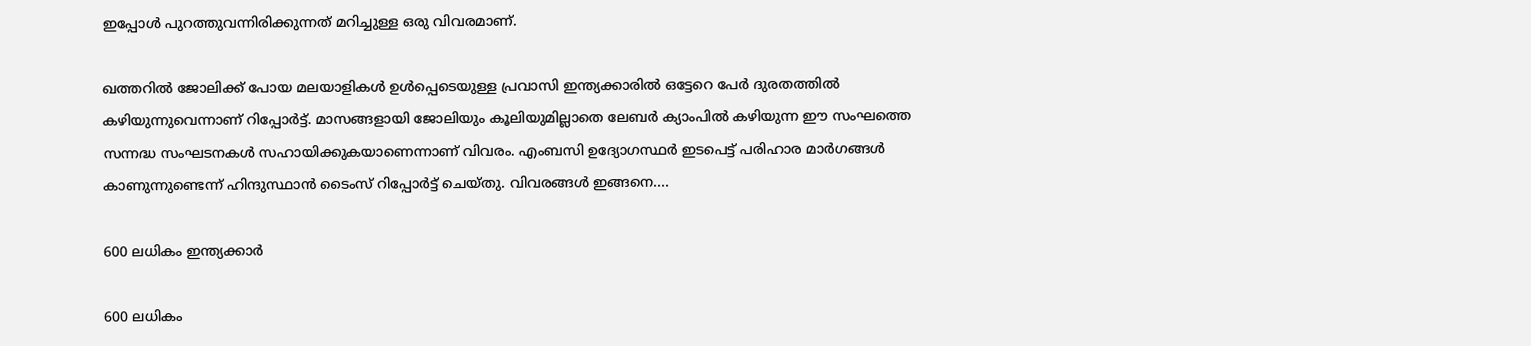ഇപ്പോള്‍ പുറത്തുവന്നിരിക്കുന്നത് മറിച്ചുള്ള ഒരു വിവരമാണ്.

ഖത്തറില്‍ ജോലിക്ക് പോയ മലയാളികള്‍ ഉള്‍പ്പെടെയുള്ള പ്രവാസി ഇന്ത്യക്കാരില്‍ ഒട്ടേറെ പേര്‍ ദുരതത്തില്‍ കഴിയുന്നുവെന്നാണ് റിപ്പോര്‍ട്ട്. മാസങ്ങളായി ജോലിയും കൂലിയുമില്ലാതെ ലേബര്‍ ക്യാംപില്‍ കഴിയുന്ന ഈ സംഘത്തെ സന്നദ്ധ സംഘടനകള്‍ സഹായിക്കുകയാണെന്നാണ് വിവരം. എംബസി ഉദ്യോഗസ്ഥര്‍ ഇടപെട്ട് പരിഹാര മാര്‍ഗങ്ങള്‍ കാണുന്നുണ്ടെന്ന് ഹിന്ദുസ്ഥാന്‍ ടൈംസ് റിപ്പോര്‍ട്ട് ചെയ്തു. വിവരങ്ങള്‍ ഇങ്ങനെ....

600 ലധികം ഇന്ത്യക്കാര്‍

600 ലധികം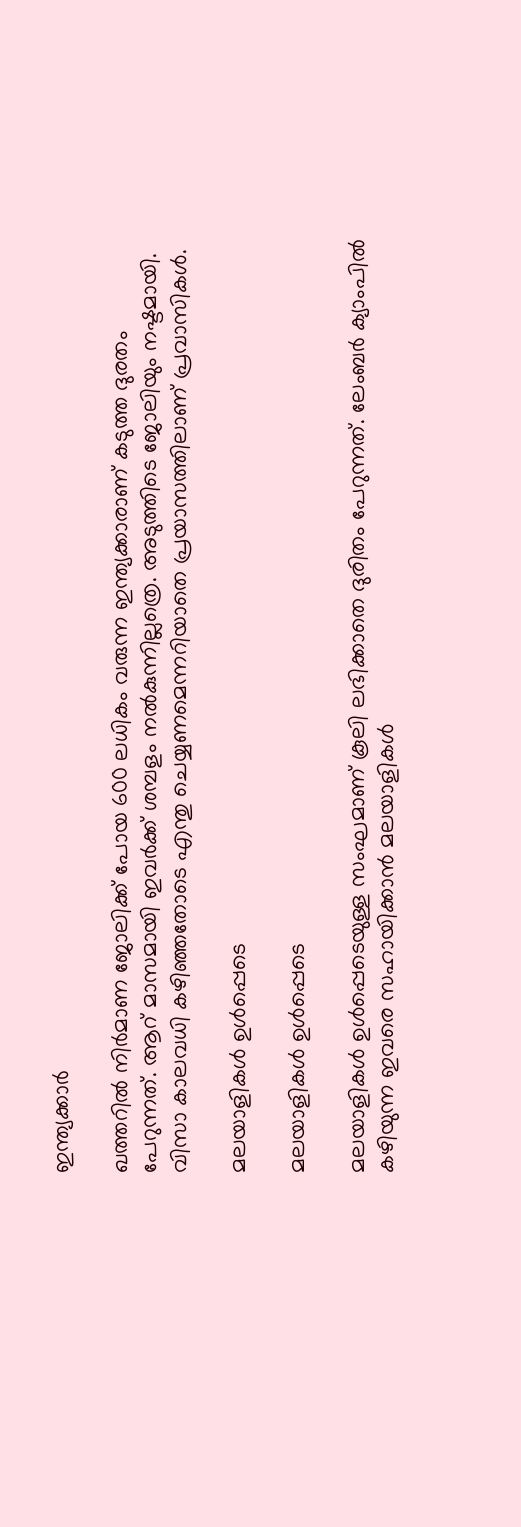ഇന്ത്യക്കാര്‍

ഖത്തറില്‍ നിര്‍മാണ ജോലിക്ക് പോയ 600 ലധികം വരുന്ന ഇന്ത്യക്കാരാണ് കടുത്ത ദുരതം പേറുന്നത്. ആറ് മാസമായി ഇവര്‍ക്ക് ശമ്പളം നല്‍കുന്നില്ലത്രെ. അടുത്തിടെ ജോലിയും നഷ്ടമായി. വിസാ കാലവധി കഴിഞ്ഞതോടെ എന്തു ചെയ്യണമെന്നറിയാതെ പ്രയാസത്തിലാണ് പ്രവാസികള്‍.

മലയാളികള്‍ ഉള്‍പ്പെടെ

മലയാളികള്‍ ഉള്‍പ്പെടെ

മലയാളികള്‍ ഉള്‍പ്പെടെയുള്ള സംഘമാണ് കൂലി ലഭിക്കാതെ ദുരിതം പേറുന്നത്. ലേംബര്‍ ക്യാംപില്‍ കഴിയുന്ന ഇവരെ സഹായിക്കാന്‍ മലയാളികള്‍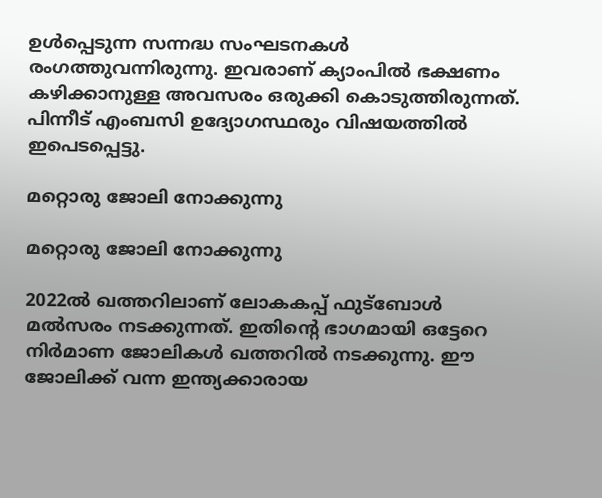ഉള്‍പ്പെടുന്ന സന്നദ്ധ സംഘടനകള്‍ രംഗത്തുവന്നിരുന്നു. ഇവരാണ് ക്യാംപില്‍ ഭക്ഷണം കഴിക്കാനുള്ള അവസരം ഒരുക്കി കൊടുത്തിരുന്നത്. പിന്നീട് എംബസി ഉദ്യോഗസ്ഥരും വിഷയത്തില്‍ ഇപെടപ്പെട്ടു.

മറ്റൊരു ജോലി നോക്കുന്നു

മറ്റൊരു ജോലി നോക്കുന്നു

2022ല്‍ ഖത്തറിലാണ് ലോകകപ്പ് ഫുട്‌ബോള്‍ മല്‍സരം നടക്കുന്നത്. ഇതിന്റെ ഭാഗമായി ഒട്ടേറെ നിര്‍മാണ ജോലികള്‍ ഖത്തറില്‍ നടക്കുന്നു. ഈ ജോലിക്ക് വന്ന ഇന്ത്യക്കാരായ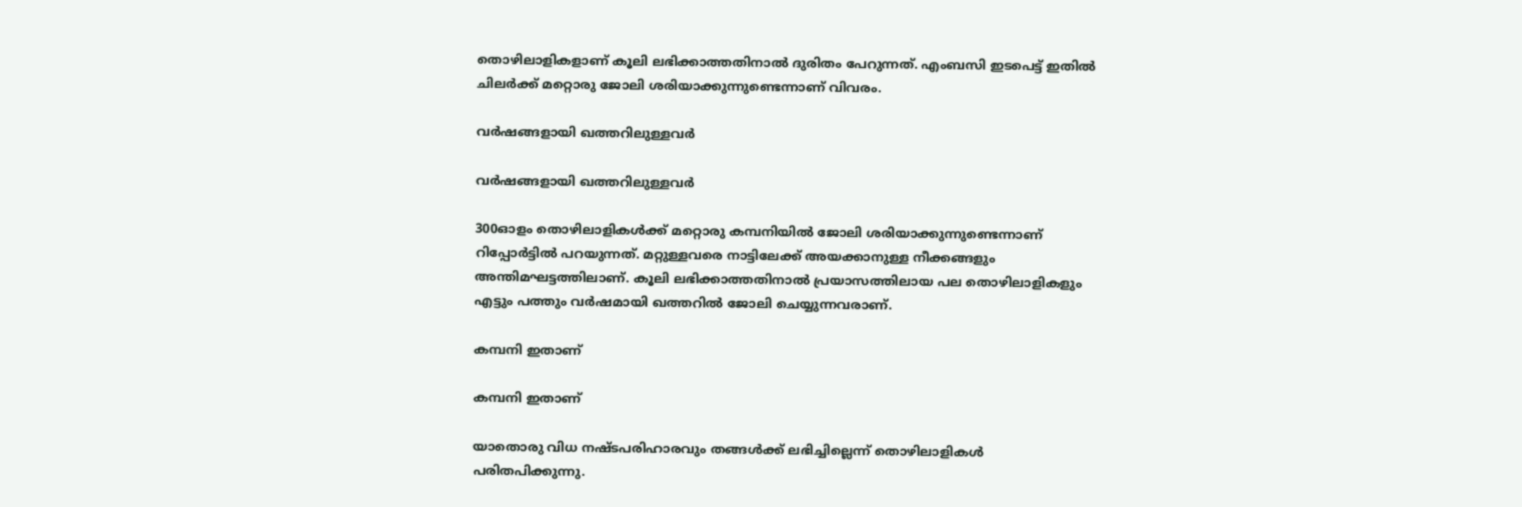തൊഴിലാളികളാണ് കൂലി ലഭിക്കാത്തതിനാല്‍ ദുരിതം പേറുന്നത്. എംബസി ഇടപെട്ട് ഇതില്‍ ചിലര്‍ക്ക് മറ്റൊരു ജോലി ശരിയാക്കുന്നുണ്ടെന്നാണ് വിവരം.

വര്‍ഷങ്ങളായി ഖത്തറിലുള്ളവര്‍

വര്‍ഷങ്ങളായി ഖത്തറിലുള്ളവര്‍

300ഓളം തൊഴിലാളികള്‍ക്ക് മറ്റൊരു കമ്പനിയില്‍ ജോലി ശരിയാക്കുന്നുണ്ടെന്നാണ് റിപ്പോര്‍ട്ടില്‍ പറയുന്നത്. മറ്റുള്ളവരെ നാട്ടിലേക്ക് അയക്കാനുള്ള നീക്കങ്ങളും അന്തിമഘട്ടത്തിലാണ്. കൂലി ലഭിക്കാത്തതിനാല്‍ പ്രയാസത്തിലായ പല തൊഴിലാളികളും എട്ടും പത്തും വര്‍ഷമായി ഖത്തറില്‍ ജോലി ചെയ്യുന്നവരാണ്.

കമ്പനി ഇതാണ്

കമ്പനി ഇതാണ്

യാതൊരു വിധ നഷ്ടപരിഹാരവും തങ്ങള്‍ക്ക് ലഭിച്ചില്ലെന്ന് തൊഴിലാളികള്‍ പരിതപിക്കുന്നു.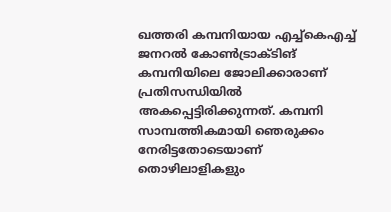ഖത്തരി കമ്പനിയായ എച്ച്‌കെഎച്ച് ജനറല്‍ കോണ്‍ട്രാക്ടിങ് കമ്പനിയിലെ ജോലിക്കാരാണ് പ്രതിസന്ധിയില്‍ അകപ്പെട്ടിരിക്കുന്നത്. കമ്പനി സാമ്പത്തികമായി ഞെരുക്കം നേരിട്ടതോടെയാണ് തൊഴിലാളികളും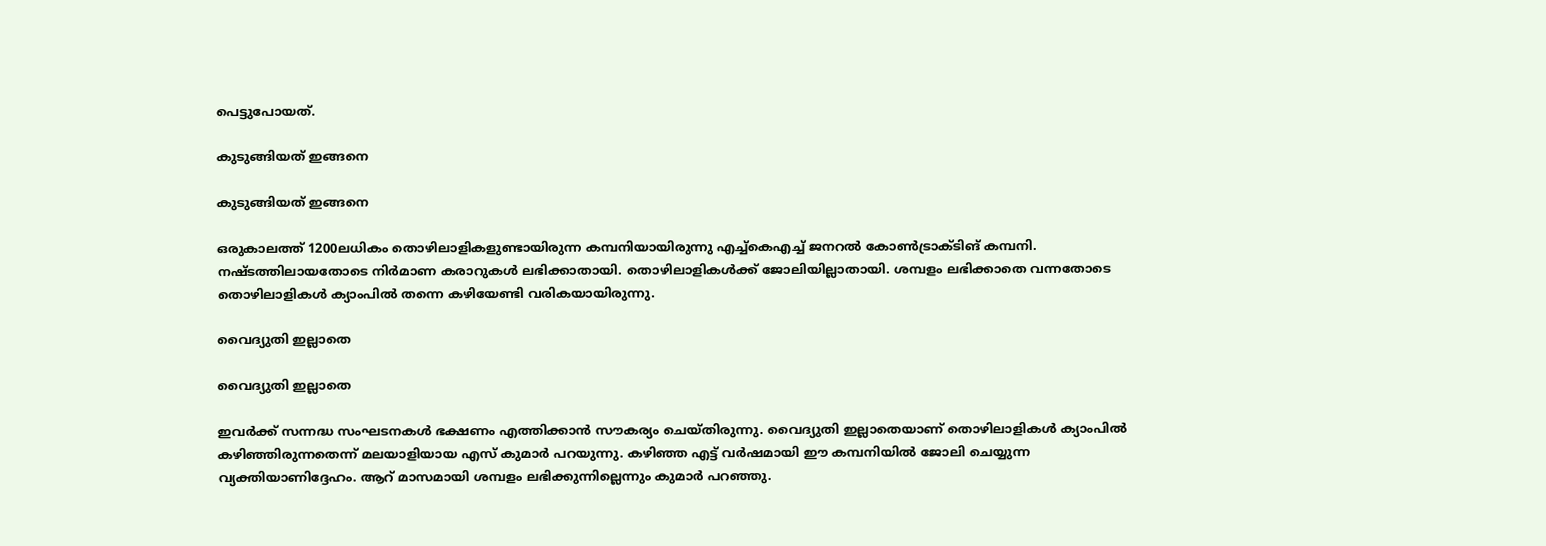പെട്ടുപോയത്.

കുടുങ്ങിയത് ഇങ്ങനെ

കുടുങ്ങിയത് ഇങ്ങനെ

ഒരുകാലത്ത് 1200ലധികം തൊഴിലാളികളുണ്ടായിരുന്ന കമ്പനിയായിരുന്നു എച്ച്‌കെഎച്ച് ജനറല്‍ കോണ്‍ട്രാക്ടിങ് കമ്പനി. നഷ്ടത്തിലായതോടെ നിര്‍മാണ കരാറുകള്‍ ലഭിക്കാതായി. തൊഴിലാളികള്‍ക്ക് ജോലിയില്ലാതായി. ശമ്പളം ലഭിക്കാതെ വന്നതോടെ തൊഴിലാളികള്‍ ക്യാംപില്‍ തന്നെ കഴിയേണ്ടി വരികയായിരുന്നു.

വൈദ്യുതി ഇല്ലാതെ

വൈദ്യുതി ഇല്ലാതെ

ഇവര്‍ക്ക് സന്നദ്ധ സംഘടനകള്‍ ഭക്ഷണം എത്തിക്കാന്‍ സൗകര്യം ചെയ്തിരുന്നു. വൈദ്യുതി ഇല്ലാതെയാണ് തൊഴിലാളികള്‍ ക്യാംപില്‍ കഴിഞ്ഞിരുന്നതെന്ന് മലയാളിയായ എസ് കുമാര്‍ പറയുന്നു. കഴിഞ്ഞ എട്ട് വര്‍ഷമായി ഈ കമ്പനിയില്‍ ജോലി ചെയ്യുന്ന വ്യക്തിയാണിദ്ദേഹം. ആറ് മാസമായി ശമ്പളം ലഭിക്കുന്നില്ലെന്നും കുമാര്‍ പറഞ്ഞു.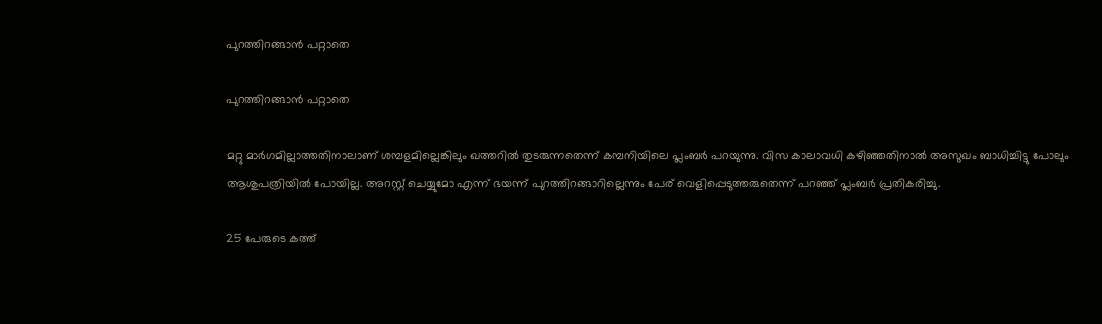പുറത്തിറങ്ങാന്‍ പറ്റാതെ

പുറത്തിറങ്ങാന്‍ പറ്റാതെ

മറ്റു മാര്‍ഗമില്ലാത്തതിനാലാണ് ശമ്പളമില്ലെങ്കിലും ഖത്തറില്‍ തുടരുന്നതെന്ന് കമ്പനിയിലെ പ്ലംബര്‍ പറയുന്നു. വിസ കാലാവധി കഴിഞ്ഞതിനാല്‍ അസുഖം ബാധിച്ചിട്ടു പോലും ആശുപത്രിയില്‍ പോയില്ല. അറസ്റ്റ് ചെയ്യുമോ എന്ന് ഭയന്ന് പുറത്തിറങ്ങാറില്ലെന്നും പേര് വെളിപ്പെടുത്തരുതെന്ന് പറഞ്ഞ് പ്ലംബര്‍ പ്രതികരിച്ചു.

25 പേരുടെ കത്ത്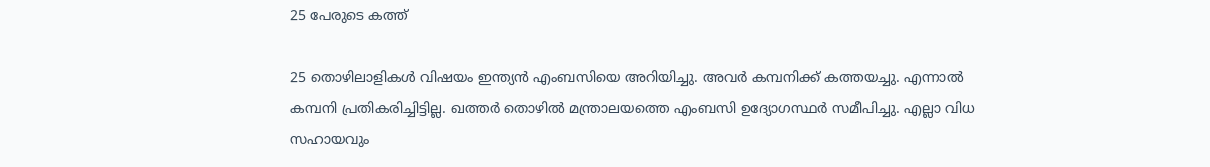25 പേരുടെ കത്ത്

25 തൊഴിലാളികള്‍ വിഷയം ഇന്ത്യന്‍ എംബസിയെ അറിയിച്ചു. അവര്‍ കമ്പനിക്ക് കത്തയച്ചു. എന്നാല്‍ കമ്പനി പ്രതികരിച്ചിട്ടില്ല. ഖത്തര്‍ തൊഴില്‍ മന്ത്രാലയത്തെ എംബസി ഉദ്യോഗസ്ഥര്‍ സമീപിച്ചു. എല്ലാ വിധ സഹായവും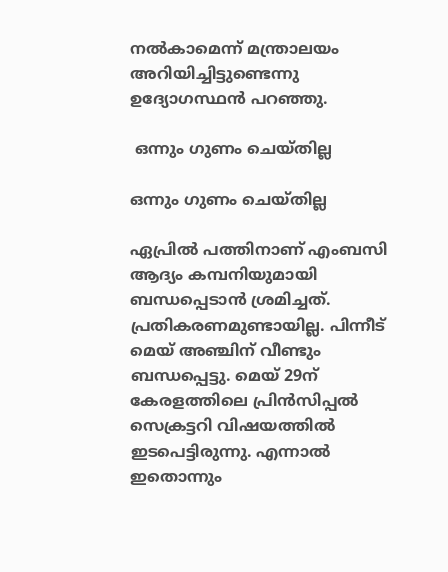നല്‍കാമെന്ന് മന്ത്രാലയം അറിയിച്ചിട്ടുണ്ടെന്നു ഉദ്യോഗസ്ഥന്‍ പറഞ്ഞു.

 ഒന്നും ഗുണം ചെയ്തില്ല

ഒന്നും ഗുണം ചെയ്തില്ല

ഏപ്രില്‍ പത്തിനാണ് എംബസി ആദ്യം കമ്പനിയുമായി ബന്ധപ്പെടാന്‍ ശ്രമിച്ചത്. പ്രതികരണമുണ്ടായില്ല. പിന്നീട് മെയ് അഞ്ചിന് വീണ്ടും ബന്ധപ്പെട്ടു. മെയ് 29ന് കേരളത്തിലെ പ്രിന്‍സിപ്പല്‍ സെക്രട്ടറി വിഷയത്തില്‍ ഇടപെട്ടിരുന്നു. എന്നാല്‍ ഇതൊന്നും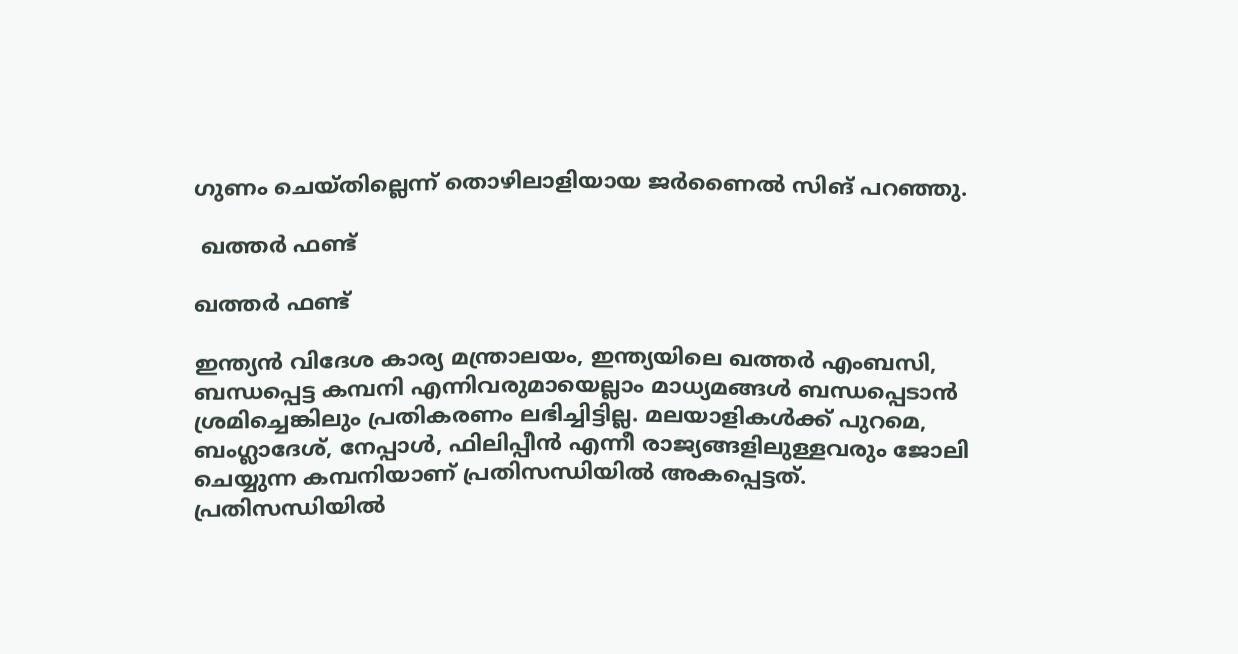ഗുണം ചെയ്തില്ലെന്ന് തൊഴിലാളിയായ ജര്‍ണൈല്‍ സിങ് പറഞ്ഞു.

 ഖത്തര്‍ ഫണ്ട്

ഖത്തര്‍ ഫണ്ട്

ഇന്ത്യന്‍ വിദേശ കാര്യ മന്ത്രാലയം, ഇന്ത്യയിലെ ഖത്തര്‍ എംബസി, ബന്ധപ്പെട്ട കമ്പനി എന്നിവരുമായെല്ലാം മാധ്യമങ്ങള്‍ ബന്ധപ്പെടാന്‍ ശ്രമിച്ചെങ്കിലും പ്രതികരണം ലഭിച്ചിട്ടില്ല. മലയാളികള്‍ക്ക് പുറമെ, ബംഗ്ലാദേശ്, നേപ്പാള്‍, ഫിലിപ്പീന്‍ എന്നീ രാജ്യങ്ങളിലുള്ളവരും ജോലി ചെയ്യുന്ന കമ്പനിയാണ് പ്രതിസന്ധിയില്‍ അകപ്പെട്ടത്. പ്രതിസന്ധിയില്‍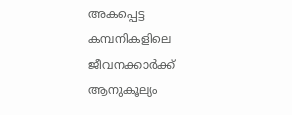അകപ്പെട്ട കമ്പനികളിലെ ജീവനക്കാര്‍ക്ക് ആനുകൂല്യം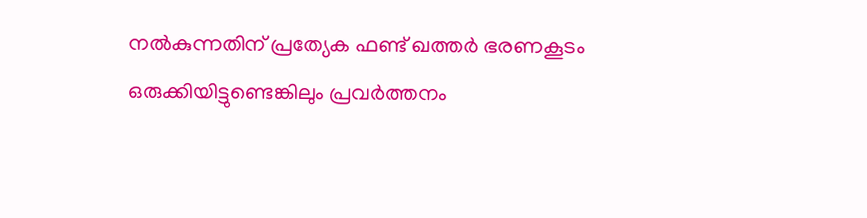നല്‍കുന്നതിന് പ്രത്യേക ഫണ്ട് ഖത്തര്‍ ഭരണകൂടം ഒരുക്കിയിട്ടുണ്ടെങ്കിലും പ്രവര്‍ത്തനം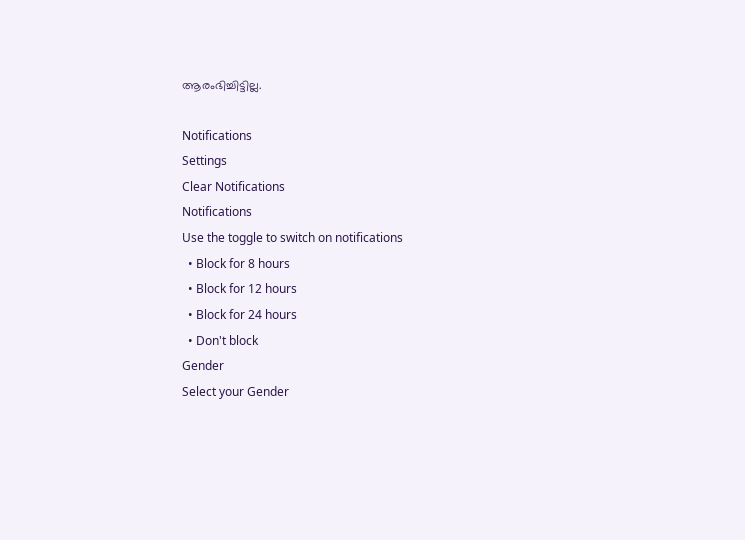ആരംഭിച്ചിട്ടില്ല.

Notifications
Settings
Clear Notifications
Notifications
Use the toggle to switch on notifications
  • Block for 8 hours
  • Block for 12 hours
  • Block for 24 hours
  • Don't block
Gender
Select your Gender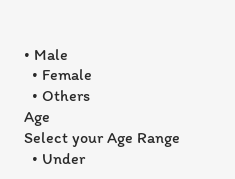• Male
  • Female
  • Others
Age
Select your Age Range
  • Under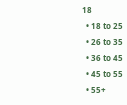18
  • 18 to 25
  • 26 to 35
  • 36 to 45
  • 45 to 55
  • 55+